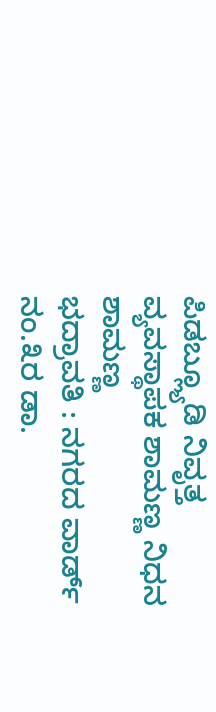ಪಿಡಬ್ಲ್ಯೂಡಿ ನಿವೃತ್ತ ವ್ಯವಸ್ಥಾಪಕ ಶಾಮಣ್ಣ ನಿಧನ
ಶಾಮಣ್ಣ
ಭದ್ರಾವತಿ : ನಗರದ ವಾರ್ಡ್ ನಂ.೩ರ ಡಾ.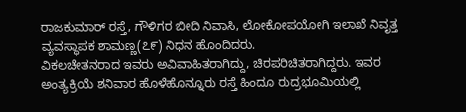ರಾಜಕುಮಾರ್ ರಸ್ತೆ, ಗೌಳಿಗರ ಬೀದಿ ನಿವಾಸಿ, ಲೋಕೋಪಯೋಗಿ ಇಲಾಖೆ ನಿವೃತ್ತ ವ್ಯವಸ್ಥಾಪಕ ಶಾಮಣ್ಣ(೭೯) ನಿಧನ ಹೊಂದಿದರು.
ವಿಕಲಚೇತನರಾದ ಇವರು ಅವಿವಾಹಿತರಾಗಿದ್ದು, ಚಿರಪರಿಚಿತರಾಗಿದ್ದರು. ಇವರ ಅಂತ್ಯಕ್ರಿಯೆ ಶನಿವಾರ ಹೊಳೆಹೊನ್ನೂರು ರಸ್ತೆ ಹಿಂದೂ ರುದ್ರಭೂಮಿಯಲ್ಲಿ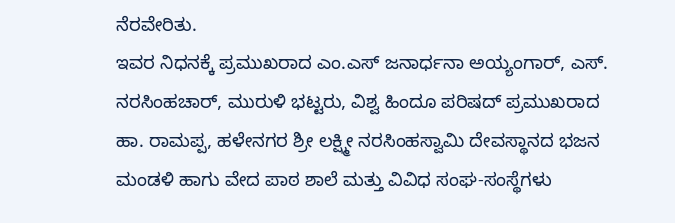ನೆರವೇರಿತು.
ಇವರ ನಿಧನಕ್ಕೆ ಪ್ರಮುಖರಾದ ಎಂ.ಎಸ್ ಜನಾರ್ಧನಾ ಅಯ್ಯಂಗಾರ್, ಎಸ್. ನರಸಿಂಹಚಾರ್, ಮುರುಳಿ ಭಟ್ಟರು, ವಿಶ್ವ ಹಿಂದೂ ಪರಿಷದ್ ಪ್ರಮುಖರಾದ ಹಾ. ರಾಮಪ್ಪ, ಹಳೇನಗರ ಶ್ರೀ ಲಕ್ಷ್ಮೀ ನರಸಿಂಹಸ್ವಾಮಿ ದೇವಸ್ಥಾನದ ಭಜನ ಮಂಡಳಿ ಹಾಗು ವೇದ ಪಾಠ ಶಾಲೆ ಮತ್ತು ವಿವಿಧ ಸಂಘ-ಸಂಸ್ಥೆಗಳು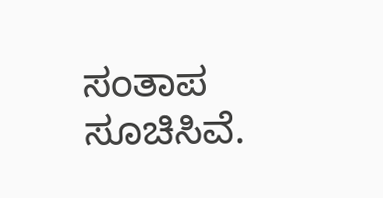ಸಂತಾಪ ಸೂಚಿಸಿವೆ.